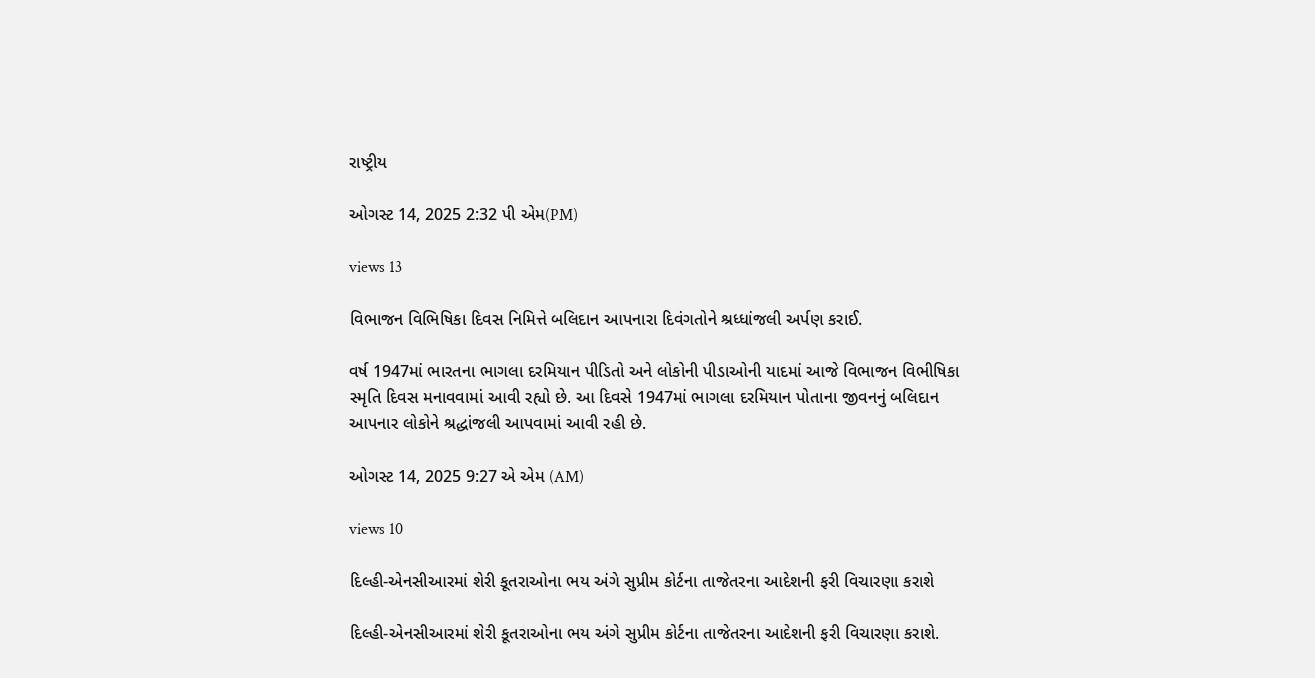રાષ્ટ્રીય

ઓગસ્ટ 14, 2025 2:32 પી એમ(PM)

views 13

વિભાજન વિભિષિકા દિવસ નિમિત્તે બલિદાન આપનારા દિવંગતોને શ્રધ્ધાંજલી અર્પણ કરાઈ.

વર્ષ 1947માં ભારતના ભાગલા દરમિયાન પીડિતો અને લોકોની પીડાઓની યાદમાં આજે વિભાજન વિભીષિકા સ્મૃતિ દિવસ મનાવવામાં આવી રહ્યો છે. આ દિવસે 1947માં ભાગલા દરમિયાન પોતાના જીવનનું બલિદાન આપનાર લોકોને શ્રદ્ધાંજલી આપવામાં આવી રહી છે.

ઓગસ્ટ 14, 2025 9:27 એ એમ (AM)

views 10

દિલ્હી-એનસીઆરમાં શેરી કૂતરાઓના ભય અંગે સુપ્રીમ કોર્ટના તાજેતરના આદેશની ફરી વિચારણા કરાશે

દિલ્હી-એનસીઆરમાં શેરી કૂતરાઓના ભય અંગે સુપ્રીમ કોર્ટના તાજેતરના આદેશની ફરી વિચારણા કરાશે.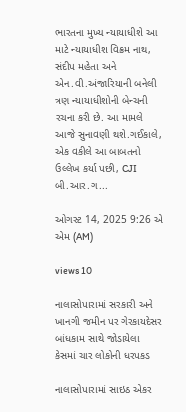ભારતના મુખ્ય ન્યાયાધીશે આ માટે ન્યાયાધીશ વિક્રમ નાથ, સંદીપ મહેતા અને એન.વી.અંજારિયાની બનેલી ત્રણ ન્યાયાધીશોની બેન્ચની રચના કરી છે. આ મામલે આજે સુનાવણી થશે.ગઈકાલે, એક વકીલે આ બાબતનો ઉલ્લેખ કર્યા પછી, CJI બી.આર.ગ...

ઓગસ્ટ 14, 2025 9:26 એ એમ (AM)

views 10

નાલાસોપારામાં સરકારી અને ખાનગી જમીન પર ગેરકાયદેસર બાંધકામ સાથે જોડાયેલા કેસમાં ચાર લોકોની ધરપકડ

નાલાસોપારામાં સાઇઠ એકર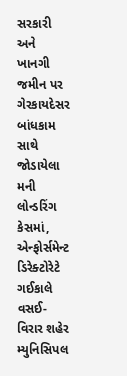સરકારી અને ખાનગી જમીન પર ગેરકાયદેસર બાંધકામ સાથે જોડાયેલા મની લોન્ડરિંગ કેસમાં, એન્ફોર્સમેન્ટ ડિરેક્ટોરેટે ગઈકાલે વસઈ-વિરાર શહેર મ્યુનિસિપલ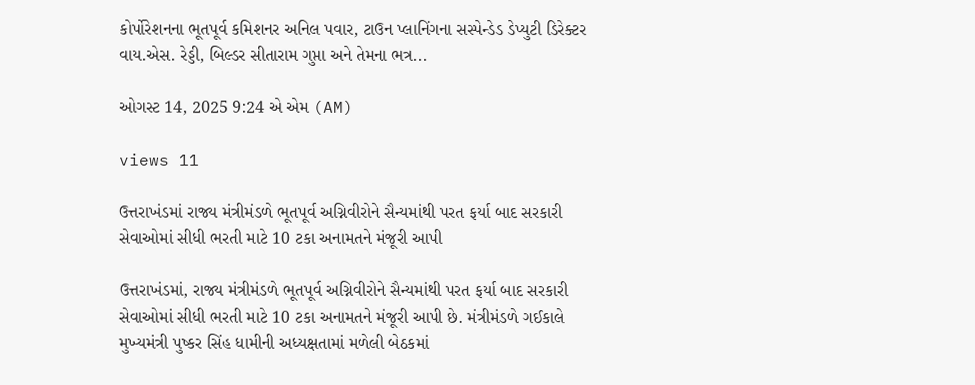કોર્પોરેશનના ભૂતપૂર્વ કમિશનર અનિલ પવાર, ટાઉન પ્લાનિંગના સસ્પેન્ડેડ ડેપ્યુટી ડિરેક્ટર વાય.એસ. રેડ્ડી, બિલ્ડર સીતારામ ગુપ્તા અને તેમના ભત્ર...

ઓગસ્ટ 14, 2025 9:24 એ એમ (AM)

views 11

ઉત્તરાખંડમાં રાજ્ય મંત્રીમંડળે ભૂતપૂર્વ અગ્નિવીરોને સૈન્યમાંથી પરત ફર્યા બાદ સરકારી સેવાઓમાં સીધી ભરતી માટે 10 ટકા અનામતને મંજૂરી આપી

ઉત્તરાખંડમાં, રાજ્ય મંત્રીમંડળે ભૂતપૂર્વ અગ્નિવીરોને સૈન્યમાંથી પરત ફર્યા બાદ સરકારી સેવાઓમાં સીધી ભરતી માટે 10 ટકા અનામતને મંજૂરી આપી છે. મંત્રીમંડળે ગઈકાલે મુખ્યમંત્રી પુષ્કર સિંહ ધામીની અધ્યક્ષતામાં મળેલી બેઠકમાં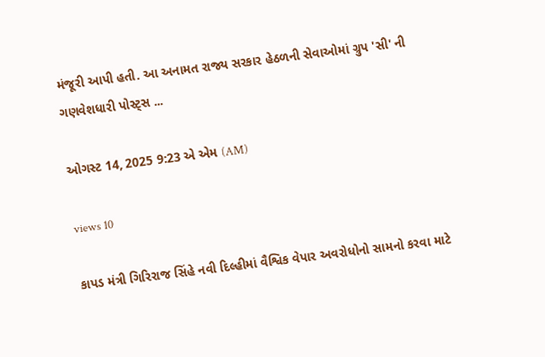મંજૂરી આપી હતી. આ અનામત રાજ્ય સરકાર હેઠળની સેવાઓમાં ગ્રુપ 'સી' ની ગણવેશધારી પોસ્ટ્સ ...

ઓગસ્ટ 14, 2025 9:23 એ એમ (AM)

views 10

કાપડ મંત્રી ગિરિરાજ સિંહે નવી દિલ્હીમાં વૈશ્વિક વેપાર અવરોધોનો સામનો કરવા માટે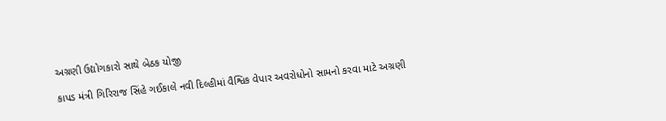અગ્રણી ઉદ્યોગકારો સાથે બેઠક યોજી

કાપડ મંત્રી ગિરિરાજ સિંહે ગઈકાલે નવી દિલ્હીમાં વૈશ્વિક વેપાર અવરોધોનો સામનો કરવા માટે અગ્રણી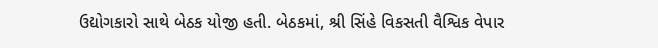ઉદ્યોગકારો સાથે બેઠક યોજી હતી. બેઠકમાં, શ્રી સિંહે વિકસતી વૈશ્વિક વેપાર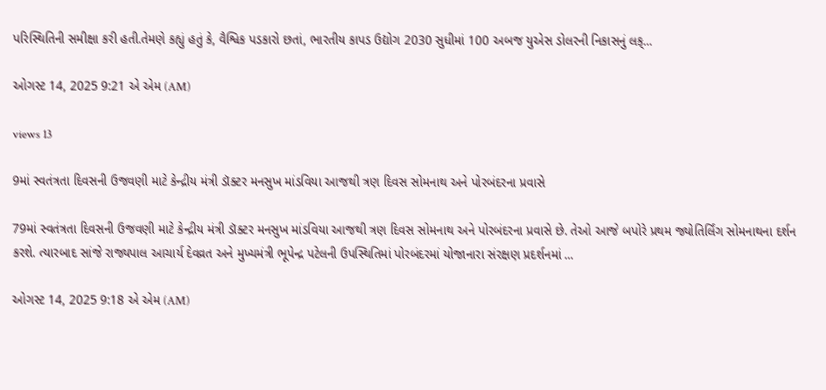પરિસ્થિતિની સમીક્ષા કરી હતી.તેમણે કહ્યું હતું કે, વૈશ્વિક પડકારો છતાં, ભારતીય કાપડ ઉદ્યોગ 2030 સુધીમાં 100 અબજ યુએસ ડોલરની નિકાસનું લક્...

ઓગસ્ટ 14, 2025 9:21 એ એમ (AM)

views 13

9માં સ્વતંત્રતા દિવસની ઉજવણી માટે કેન્દ્રીય મંત્રી ડૉક્ટર મનસુખ માંડવિયા આજથી ત્રણ દિવસ સોમનાથ અને પોરબંદરના પ્રવાસે

79માં સ્વતંત્રતા દિવસની ઉજવણી માટે કેન્દ્રીય મંત્રી ડૉક્ટર મનસુખ માંડવિયા આજથી ત્રણ દિવસ સોમનાથ અને પોરબંદરના પ્રવાસે છે. તેઓ આજે બપોરે પ્રથમ જ્યોતિર્લિંગ સોમનાથના દર્શન કરશે. ત્યારબાદ સાંજે રાજ્યપાલ આચાર્ય દેવવ્રત અને મુખ્યમંત્રી ભૂપેન્દ્ર પટેલની ઉપસ્થિતિમાં પોરબંદરમાં યોજાનારા સંરક્ષણ પ્રદર્શનમાં ...

ઓગસ્ટ 14, 2025 9:18 એ એમ (AM)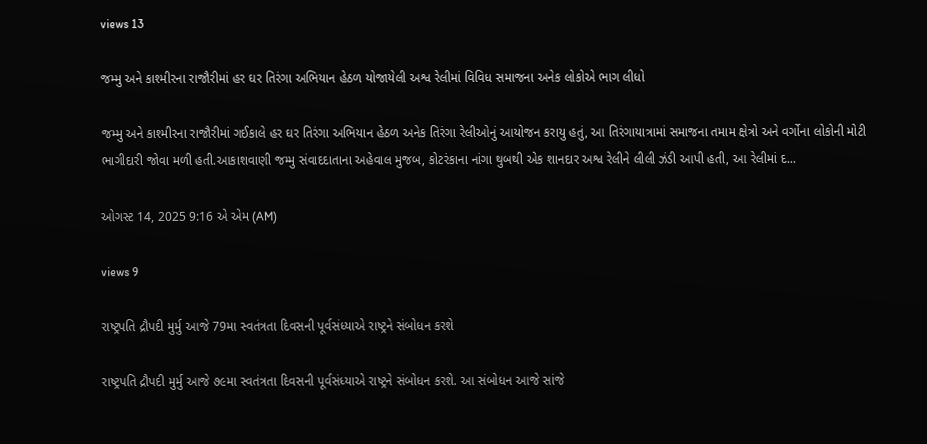views 13

જમ્મુ અને કાશ્મીરના રાજૌરીમાં હર ઘર તિરંગા અભિયાન હેઠળ યોજાયેલી અશ્વ રેલીમાં વિવિધ સમાજના અનેક લોકોએ ભાગ લીધો

જમ્મુ અને કાશ્મીરના રાજૌરીમાં ગઈકાલે હર ઘર તિરંગા અભિયાન હેઠળ અનેક તિરંગા રેલીઓનું આયોજન કરાયુ હતું, આ તિરંગાયાત્રામાં સમાજના તમામ ક્ષેત્રો અને વર્ગોના લોકોની મોટી ભાગીદારી જોવા મળી હતી.આકાશવાણી જમ્મુ સંવાદદાતાના અહેવાલ મુજબ, કોટરંકાના નાંગા થુબથી એક શાનદાર અશ્વ રેલીને લીલી ઝંડી આપી હતી, આ રેલીમાં દ...

ઓગસ્ટ 14, 2025 9:16 એ એમ (AM)

views 9

રાષ્ટ્રપતિ દ્રૌપદી મુર્મુ આજે 79મા સ્વતંત્રતા દિવસની પૂર્વસંધ્યાએ રાષ્ટ્રને સંબોધન કરશે

રાષ્ટ્રપતિ દ્રૌપદી મુર્મુ આજે ૭૯મા સ્વતંત્રતા દિવસની પૂર્વસંધ્યાએ રાષ્ટ્રને સંબોધન કરશે. આ સંબોધન આજે સાંજે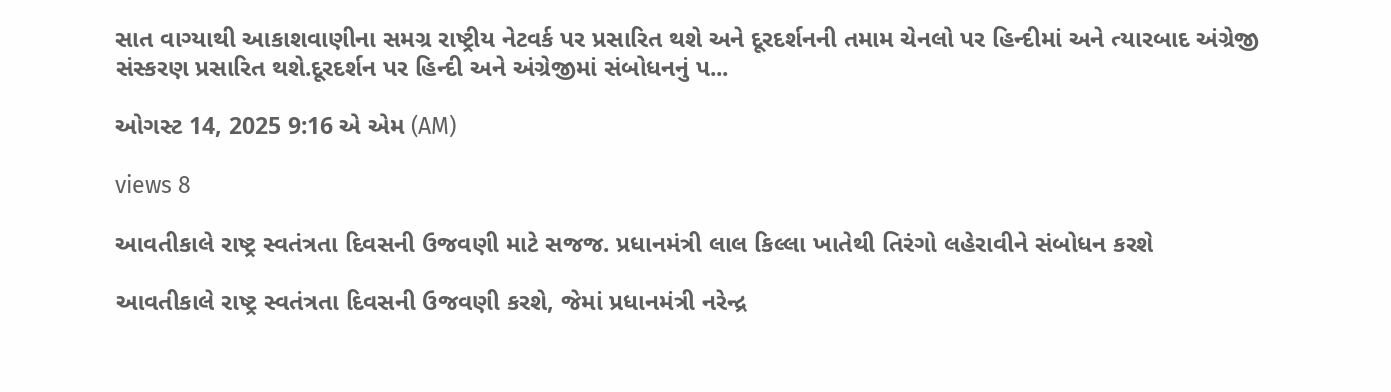સાત વાગ્યાથી આકાશવાણીના સમગ્ર રાષ્ટ્રીય નેટવર્ક પર પ્રસારિત થશે અને દૂરદર્શનની તમામ ચેનલો પર હિન્દીમાં અને ત્યારબાદ અંગ્રેજી સંસ્કરણ પ્રસારિત થશે.દૂરદર્શન પર હિન્દી અને અંગ્રેજીમાં સંબોધનનું પ...

ઓગસ્ટ 14, 2025 9:16 એ એમ (AM)

views 8

આવતીકાલે રાષ્ટ્ર સ્વતંત્રતા દિવસની ઉજવણી માટે સજજ. પ્રધાનમંત્રી લાલ કિલ્લા ખાતેથી તિરંગો લહેરાવીને સંબોધન કરશે

આવતીકાલે રાષ્ટ્ર સ્વતંત્રતા દિવસની ઉજવણી કરશે, જેમાં પ્રધાનમંત્રી નરેન્દ્ર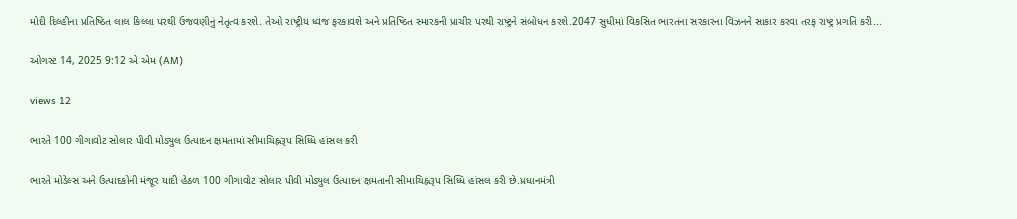મોદી દિલ્હીના પ્રતિષ્ઠિત લાલ કિલ્લા પરથી ઉજવણીનું નેતૃત્વ કરશે. તેઓ રાષ્ટ્રીય ધ્વજ ફરકાવશે અને પ્રતિષ્ઠિત સ્મારકની પ્રાચીર પરથી રાષ્ટ્રને સંબોધન કરશે.2047 સુધીમાં વિકસિત ભારતના સરકારના વિઝનને સાકાર કરવા તરફ રાષ્ટ્ર પ્રગતિ કરી...

ઓગસ્ટ 14, 2025 9:12 એ એમ (AM)

views 12

ભારતે 100 ગીગાવોટ સોલાર પીવી મોડ્યુલ ઉત્પાદન ક્ષમતામાં સીમાચિહ્નરૂપ સિધ્ધિ હાંસલ કરી

ભારતે મોડેલ્સ અને ઉત્પાદકોની મંજૂર યાદી હેઠળ 100 ગીગાવોટ સોલાર પીવી મોડ્યુલ ઉત્પાદન ક્ષમતાની સીમાચિહ્નરૂપ સિધ્ધિ હાંસલ કરી છે.પ્રધાનમંત્રી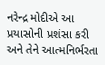નરેન્દ્ર મોદીએ આ પ્રયાસોની પ્રશંસા કરી અને તેને આત્મનિર્ભરતા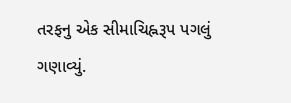તરફનુ એક સીમાચિહ્નરૂપ પગલું ગણાવ્યું.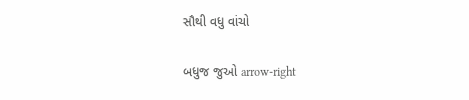સૌથી વધુ વાંચો

બધુજ જુઓ arrow-right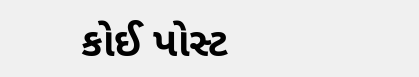કોઈ પોસ્ટ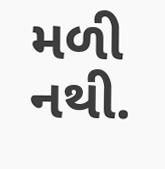મળી નથી.